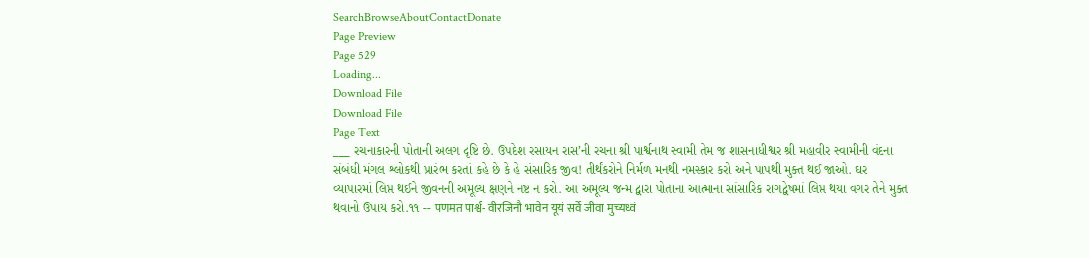SearchBrowseAboutContactDonate
Page Preview
Page 529
Loading...
Download File
Download File
Page Text
___ રચનાકારની પોતાની અલગ દૃષ્ટિ છે. ઉપદેશ રસાયન રાસ’ની રચના શ્રી પાર્શ્વનાથ સ્વામી તેમ જ શાસનાધીશ્વર શ્રી મહાવીર સ્વામીની વંદના સંબંધી મંગલ શ્લોકથી પ્રારંભ કરતાં કહે છે કે હે સંસારિક જીવ! તીર્થંકરોને નિર્મળ મનથી નમસ્કાર કરો અને પાપથી મુક્ત થઈ જાઓ. ઘર વ્યાપારમાં લિપ્ત થઈને જીવનની અમૂલ્ય ક્ષણને નષ્ટ ન કરો. આ અમૂલ્ય જન્મ દ્વારા પોતાના આત્માના સાંસારિક રાગદ્વેષમાં લિપ્ત થયા વગર તેને મુક્ત થવાનો ઉપાય કરો.૧૧ -- पणमत पार्श्व- वीरजिनौ भावेन यूयं सर्वे जीवा मुच्यध्वं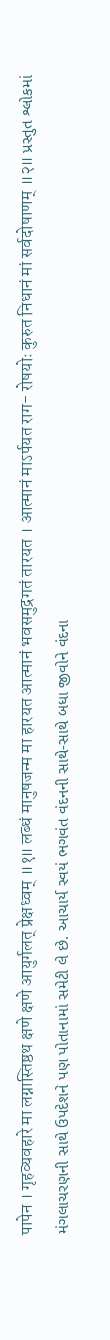पापेन । गृहव्यवहारे मा लग्नास्तिष्ठथ क्षणे क्षणे आयुर्गलत् प्रेक्षध्वम् ॥१॥ लब्धं मानुषजन्म मा हारयत आत्मानं भवसमुद्रगतं तारयत । आत्मानं माऽर्पयत राग- रोषयोः कुरुत निधानं मां सर्वदोषाणम् ॥२॥ પ્રસ્તુત શ્લોકમાં મંગલાચરણની સાથે ઉપદેશને પણ પોતાનામાં સમેટી લે છે. આચાર્ય સ્વયં ભગવંત વંદનની સાથે-સાથે બધા જીવોને વંદના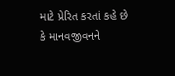માટે પ્રેરિત કરતાં કહે છે કે માનવજીવનને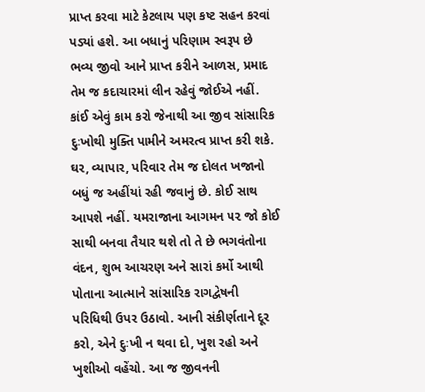પ્રાપ્ત કરવા માટે કેટલાય પણ કષ્ટ સહન કરવાં પડ્યાં હશે. આ બધાનું પરિણામ સ્વરૂપ છે ભવ્ય જીવો આને પ્રાપ્ત કરીને આળસ, પ્રમાદ તેમ જ કદાચારમાં લીન રહેવું જોઈએ નહીં. કાંઈ એવું કામ કરો જેનાથી આ જીવ સાંસારિક દુઃખોથી મુક્તિ પામીને અમરત્વ પ્રાપ્ત કરી શકે. ઘર, વ્યાપાર, પરિવાર તેમ જ દોલત ખજાનો બધું જ અહીંયાં રહી જવાનું છે. કોઈ સાથ આપશે નહીં. યમરાજાના આગમન ૫૨ જો કોઈ સાથી બનવા તૈયાર થશે તો તે છે ભગવંતોના વંદન, શુભ આચરણ અને સારાં કર્મો આથી પોતાના આત્માને સાંસારિક રાગદ્વેષની પરિધિથી ઉપર ઉઠાવો. આની સંકીર્ણતાને દૂર કરો, એને દુઃખી ન થવા દો, ખુશ રહો અને ખુશીઓ વહેંચો. આ જ જીવનની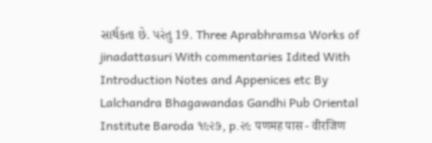સાર્થકતા છે. પરંતુ 19. Three Aprabhramsa Works of jinadattasuri With commentaries Idited With Introduction Notes and Appenices etc By Lalchandra Bhagawandas Gandhi Pub Oriental Institute Baroda ૧૯૨૭, p.૨૯ पणमह पास - वीरजिण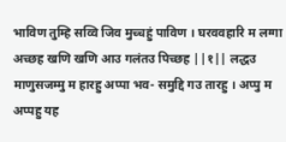भाविण तुम्हि सव्वि जिव मुच्चहुं पाविण । घरववहारि म लग्गा अच्छह खणि खणि आउ गलंतउ पिच्छह ||१|| लद्धउ माणुसजम्मु म हारहु अप्पा भव- समुद्दि गउ तारहु । अप्पु म अप्पहु यह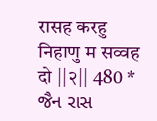रासह करहु निहाणु म सव्वह दो ||२|| 480 * જૈન રાસ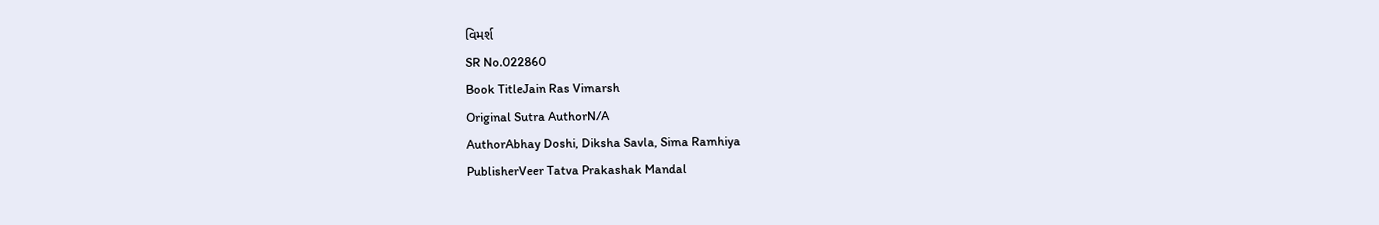વિમર્શ
SR No.022860
Book TitleJain Ras Vimarsh
Original Sutra AuthorN/A
AuthorAbhay Doshi, Diksha Savla, Sima Ramhiya
PublisherVeer Tatva Prakashak Mandal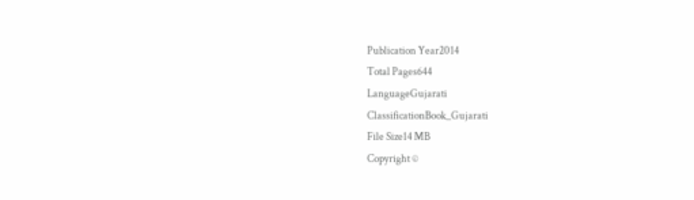Publication Year2014
Total Pages644
LanguageGujarati
ClassificationBook_Gujarati
File Size14 MB
Copyright ©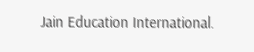Jain Education International.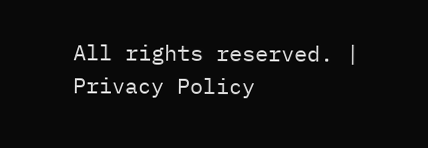All rights reserved. | Privacy Policy